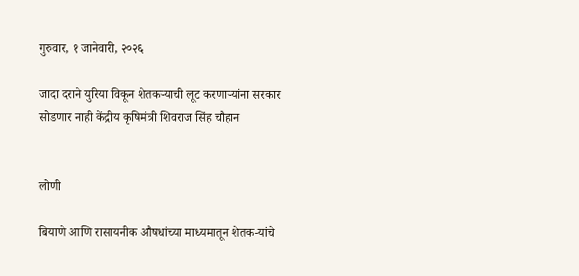गुरुवार, १ जानेवारी, २०२६

जादा दराने युरिया विकून शेतकऱ्याची लूट करणाऱ्यांना सरकार सोडणार नाही केंद्रीय कृषिमंत्री शिवराज सिंह चौहान


लोणी

बियाणे आणि रासायनीक औषधांच्‍या माध्यमातून शेतक-यांचे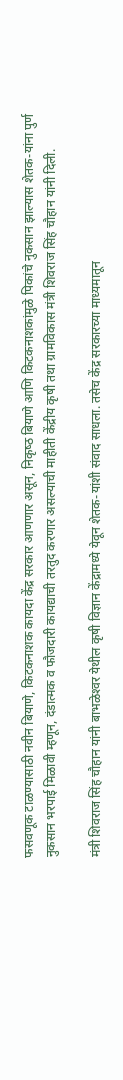फसवणूक टाळण्‍यासाठी नवीन बियाणे, किटकनाशक कायदा केंद्र सरकार आणणार असून, निकृष्‍ठ बियाणे आणि किटकनाशकांमुळे पिकांचे नुकसान झाल्‍यास शेतक-यांना पुर्ण नुकसान भरपाई मिळावी म्‍हणून, दंडात्मक व फौजदारी कायद्याची तरतुद करणार असल्‍याची माहीती केंद्रीय कृषी तथा ग्रामविकास मंत्री शिवराज सिंह चौहान यांनी दिली.

मंत्री शिवराज सिंह चौहान यांनी बाभळेश्‍वर येथील कृषी विज्ञान केंद्रामध्‍ये येवून शेतक-यांशी संवाद साधला. तसेच केंद्र सरकारच्‍या माध्‍यमातून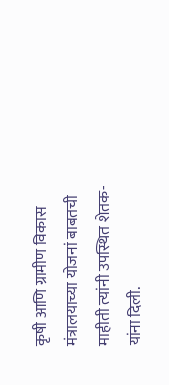कृषी आणि ग्रामीण विकास मंत्रालयाच्‍या योजनां बाबतची माहीती त्‍यांनी उपस्थित शेतक-यांना दिली.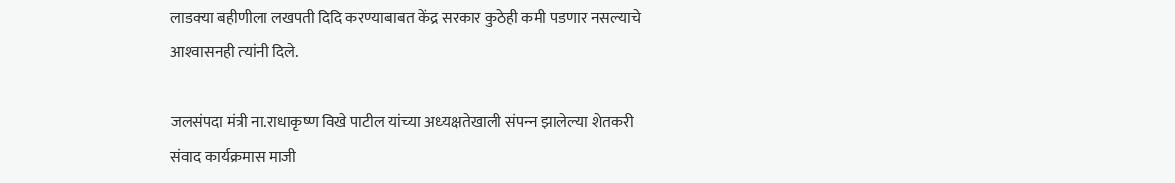लाडक्‍या बहीणीला लखपती दिदि करण्‍याबाबत केंद्र सरकार कुठेही कमी पडणार नसल्‍याचे आश्‍वासनही त्‍यांनी दिले.

जलसंपदा मंत्री ना.राधाकृष्‍ण विखे पाटील यांच्‍या अध्‍यक्षतेखाली संपन्‍न झालेल्‍या शेतकरी संवाद कार्यक्रमास माजी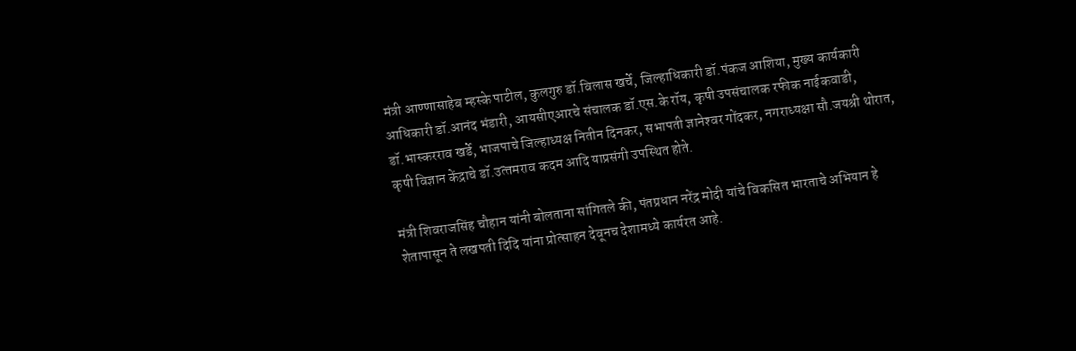मंत्री आण्‍णासाहेब म्‍हस्‍के पाटील, कुलगुरु डॉ.विलास खर्चे, जिल्‍हाधिकारी डॉ.पंकज आशिया, मुख्‍य कार्यकारी आधिकारी डॉ.आनंद भंडारी, आयसीएआरचे संचालक डॉ.एस.के रॉय, कृषी उपसंचालक रफीक नाईकवाडी, डॉ.भास्‍करराव खर्डे, भाजपाचे जिल्‍हाध्‍यक्ष नितीन दिनकर, सभापती ज्ञानेश्‍वर गोंदकर, नगराध्‍यक्षा सौ.जयश्री थोरात, कृषी विज्ञान केंद्राचे डॉ.उत्‍तमराव कदम आदि याप्रसंगी उपस्थित होते.

मंत्री शिवराजसिंह चौहान यांनी बोलताना सांगितले की, पंतप्रधान नरेंद्र मोदी यांचे विकसित भारताचे अभियान हे शेतापासून ते लखपती दिदि यांना प्रोत्‍साहन देवूनच देशामध्‍ये कार्यरत आहे.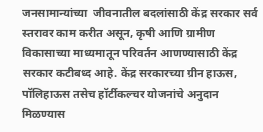जनसामान्‍यांच्‍या  जीवनातील बदलांसाठी केंद्र सरकार सर्व स्‍तरावर काम करीत असून, कृषी आणि ग्रामीण विकासाच्‍या माध्‍यमातून परिवर्तन आणण्‍यासाठी केंद्र सरकार कटीबध्‍द आहे. केंद्र सरकारच्‍या ग्रीन हाऊस, पॉलिहाऊस तसेच हॉर्टीकल्‍चर योजनांचे अनुदान मिळण्‍यास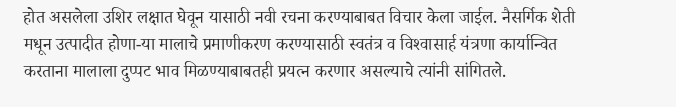होत असलेला उशिर लक्षात घेवून यासाठी नवी रचना करण्‍याबाबत विचार केला जाईल. नैसर्गिक शेती मधून उत्‍पादीत होणा-या मालाचे प्रमाणीकरण करण्‍यासाठी स्वतंत्र व विश्‍वासार्ह यंत्रणा कार्यान्वित करताना मालाला दुप्‍पट भाव मिळण्‍याबाबतही प्रयत्‍न करणार असल्‍याचे त्‍यांनी सांगितले.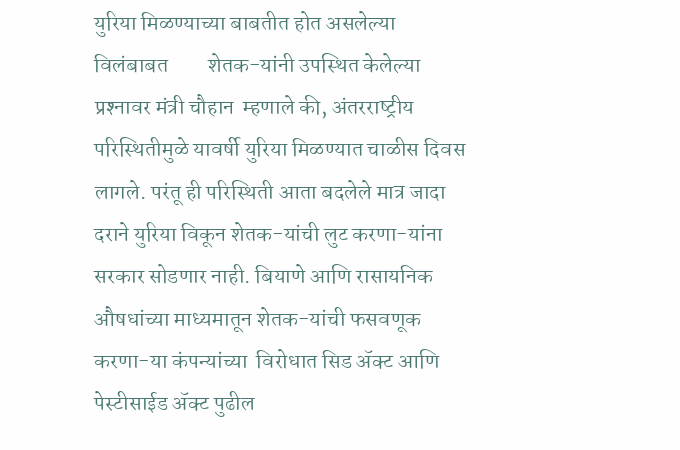युरिया मिळण्‍याच्‍या बाबतीत होत असलेल्‍या विलंबाबत         शेतक-यांनी उपस्थित केलेल्‍या प्रश्‍नावर मंत्री चौहान  म्‍हणाले की, अंतरराष्‍ट्रीय परिस्‍थितीमुळे यावर्षी युरिया मिळण्‍यात चाळीस दिवस लागले. परंतू ही परिस्थिती आता बदलेले मात्र जादा दराने युरिया विकून शेतक-यांची लुट करणा-यांना सरकार सोडणार नाही. बियाणे आणि रासायनिक औषधांच्‍या माध्‍यमातून शेतक-यांची फसवणूक करणा-या कंपन्‍यांच्‍या  विरोधात सिड ॲक्‍ट आणि पेस्‍टीसाईड ॲक्ट पुढील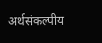अर्थसंकल्‍पीय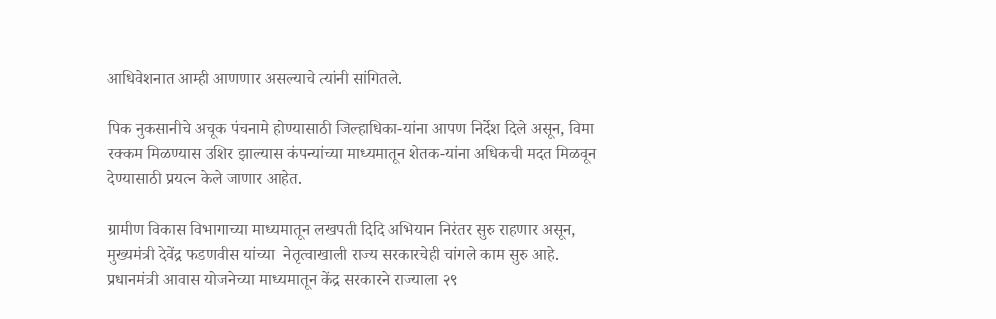आधिवेशनात आम्‍ही आणणार असल्‍याचे त्‍यांनी सांगितले.

पिक नुकसानीचे अचूक पंचनामे होण्‍यासाठी जिल्‍हाधिका-यांना आपण निर्देश दिले असून, विमा रक्‍कम मिळण्‍यास उशिर झाल्‍यास कंपन्‍यांच्‍या माध्‍यमातून शेतक-यांना अधिकची मदत मिळवून देण्‍यासाठी प्रयत्‍न केले जाणार आहेत.

ग्रामीण विकास विभागाच्‍या माध्यमातून लखपती दिदि अभियान निरंतर सुरु राहणार असून, मुख्‍यमंत्री देवेंद्र फडणवीस यांच्‍या  नेतृत्‍वाखाली राज्‍य सरकारचेही चांगले काम सुरु आहे. प्रधानमंत्री आवास योजनेच्‍या माध्‍यमातून केंद्र सरकारने राज्‍याला २९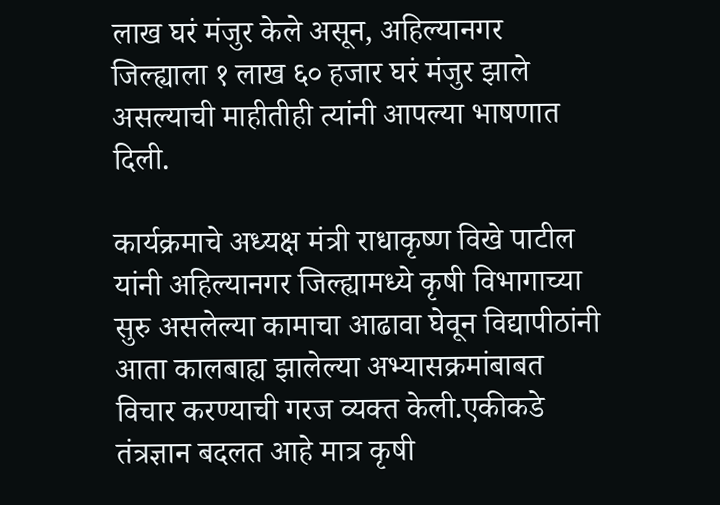लाख घरं मंजुर केले असून, अहिल्‍यानगर जिल्‍ह्याला १ लाख ६० हजार घरं मंजुर झाले असल्‍याची माहीतीही त्‍यांनी आपल्‍या भाषणात दिली.

कार्यक्रमाचे अध्‍यक्ष मंत्री राधाकृष्‍ण विखे पाटील यांनी अहिल्‍यानगर जिल्‍ह्यामध्‍ये कृषी विभागाच्‍या सुरु असलेल्‍या कामाचा आढावा घेवून विद्यापीठांनी आता कालबाह्य झालेल्‍या अ‍भ्‍यासक्रमांबाबत विचार करण्‍याची गरज व्यक्‍त केली.एकीकडे तंत्रज्ञान बदलत आहे मात्र कृषी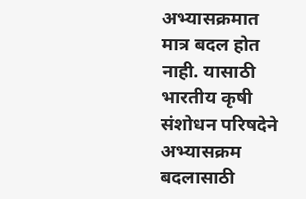अभ्‍यासक्रमात मात्र बदल होत नाही. यासाठी भारतीय कृषी संशोधन परिषदेने अभ्‍यासक्रम बदलासाठी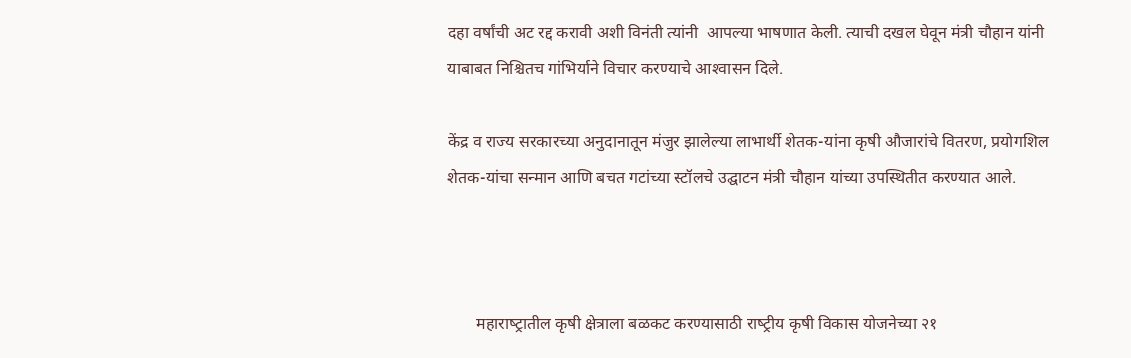दहा वर्षांची अट रद्द करावी अशी विनंती त्यांनी  आपल्‍या भाषणात केली. त्‍याची दखल घेवून मंत्री चौहान यांनी याबाबत निश्चितच गांभिर्याने विचार करण्‍याचे आश्‍वासन दिले.

केंद्र व राज्‍य सरकारच्‍या अनुदानातून मंजुर झालेल्‍या लाभार्थी शेतक-यांना कृषी औजारांचे वितरण, प्रयोगशिल शेतक-यांचा सन्‍मान आणि बचत गटांच्‍या स्‍टॉलचे उद्घाटन मंत्री चौहान यांच्‍या उपस्थितीत करण्‍यात आले.



       महाराष्‍ट्रातील कृषी क्षेत्राला बळकट करण्‍यासाठी राष्‍ट्रीय कृषी विकास योजनेच्‍या २१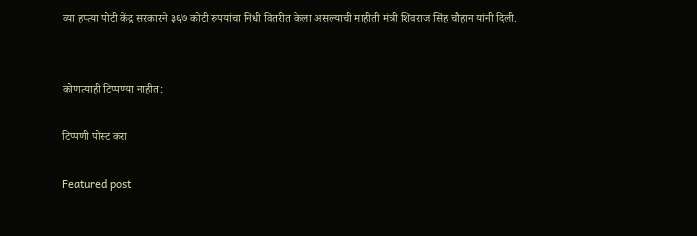व्‍या हप्‍त्‍या पोटी केंद्र सरकारने ३६७ कोटी रुपयांचा निधी वितरीत केला असल्‍याची माहीती मंत्री शिवराज सिंह चौहान यांनी दिली.


कोणत्याही टिप्पण्‍या नाहीत:

टिप्पणी पोस्ट करा

Featured post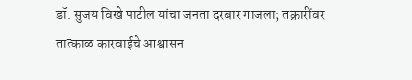डॉ. सुजय विखे पाटील यांचा जनता दरबार गाजला; तक्रारींवर तात्काळ कारवाईचे आश्वासन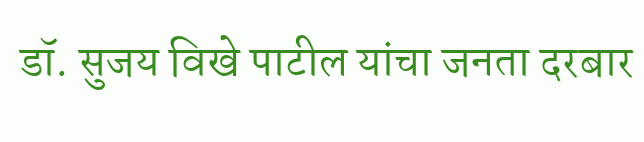डॉ. सुजय विखे पाटील यांचा जनता दरबार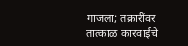गाजला; तक्रारींवर तात्काळ कारवाईचे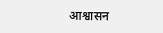आश्वासन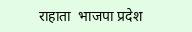राहाता  भाजपा प्रदेश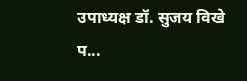उपाध्यक्ष डॉ. सुजय विखे प...